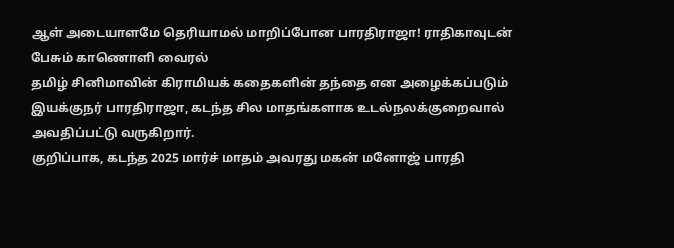ஆள் அடையாளமே தெரியாமல் மாறிப்போன பாரதிராஜா! ராதிகாவுடன் பேசும் காணொளி வைரல்
தமிழ் சினிமாவின் கிராமியக் கதைகளின் தந்தை என அழைக்கப்படும் இயக்குநர் பாரதிராஜா, கடந்த சில மாதங்களாக உடல்நலக்குறைவால் அவதிப்பட்டு வருகிறார்.
குறிப்பாக, கடந்த 2025 மார்ச் மாதம் அவரது மகன் மனோஜ் பாரதி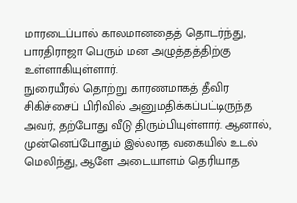மாரடைப்பால் காலமானதைத் தொடர்ந்து, பாரதிராஜா பெரும் மன அழுத்தத்திற்கு உள்ளாகியுள்ளார்.
நுரையீரல் தொற்று காரணமாகத் தீவிர சிகிச்சைப் பிரிவில் அனுமதிக்கப்பட்டிருந்த அவர், தற்போது வீடு திரும்பியுள்ளார். ஆனால், முன்னெப்போதும் இல்லாத வகையில் உடல் மெலிந்து, ஆளே அடையாளம் தெரியாத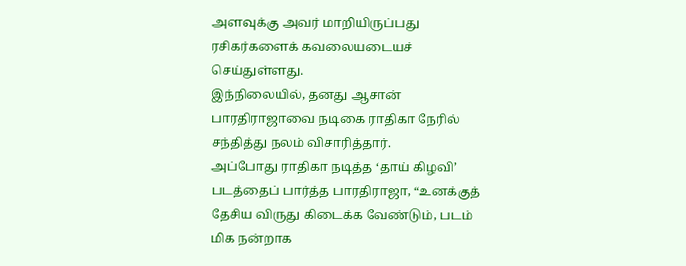அளவுக்கு அவர் மாறியிருப்பது ரசிகர்களைக் கவலையடையச் செய்துள்ளது.
இந்நிலையில், தனது ஆசான் பாரதிராஜாவை நடிகை ராதிகா நேரில் சந்தித்து நலம் விசாரித்தார்.
அப்போது ராதிகா நடித்த ‘தாய் கிழவி’ படத்தைப் பார்த்த பாரதிராஜா, “உனக்குத் தேசிய விருது கிடைக்க வேண்டும், படம் மிக நன்றாக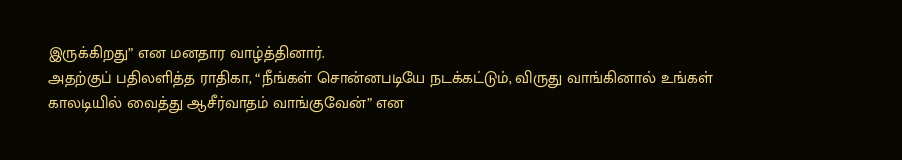இருக்கிறது” என மனதார வாழ்த்தினார்.
அதற்குப் பதிலளித்த ராதிகா, “நீங்கள் சொன்னபடியே நடக்கட்டும், விருது வாங்கினால் உங்கள் காலடியில் வைத்து ஆசீர்வாதம் வாங்குவேன்” என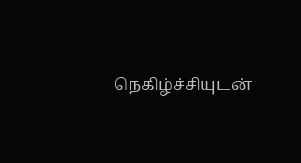நெகிழ்ச்சியுடன்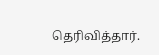தெரிவித்தார்.